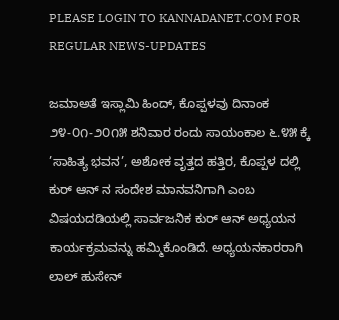PLEASE LOGIN TO KANNADANET.COM FOR REGULAR NEWS-UPDATES

ಜಮಾಅತೆ ಇಸ್ಲಾಮಿ ಹಿಂದ್, ಕೊಪ್ಪಳವು ದಿನಾಂಕ ೨೪-೦೧-೨೦೧೫ ಶನಿವಾರ ರಂದು ಸಾಯಂಕಾಲ ೬.೪೫ ಕ್ಕೆ ’ಸಾಹಿತ್ಯ ಭವನ’, ಅಶೋಕ ವೃತ್ತದ ಹತ್ತಿರ, ಕೊಪ್ಪಳ ದಲ್ಲಿ ಕುರ್ ಆನ್ ನ ಸಂದೇಶ ಮಾನವನಿಗಾಗಿ ಎಂಬ ವಿಷಯದಡಿಯಲ್ಲಿ ಸಾರ್ವಜನಿಕ ಕುರ್ ಆನ್ ಅಧ್ಯಯನ ಕಾರ್ಯಕ್ರಮವನ್ನು ಹಮ್ಮಿಕೊಂಡಿದೆ. ಅಧ್ಯಯನಕಾರರಾಗಿ ಲಾಲ್ ಹುಸೇನ್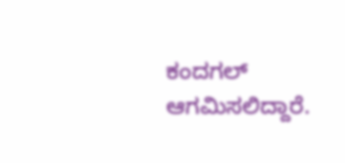ಕಂದಗಲ್ ಆಗಮಿಸಲಿದ್ದಾರೆ.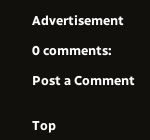Advertisement

0 comments:

Post a Comment


Top